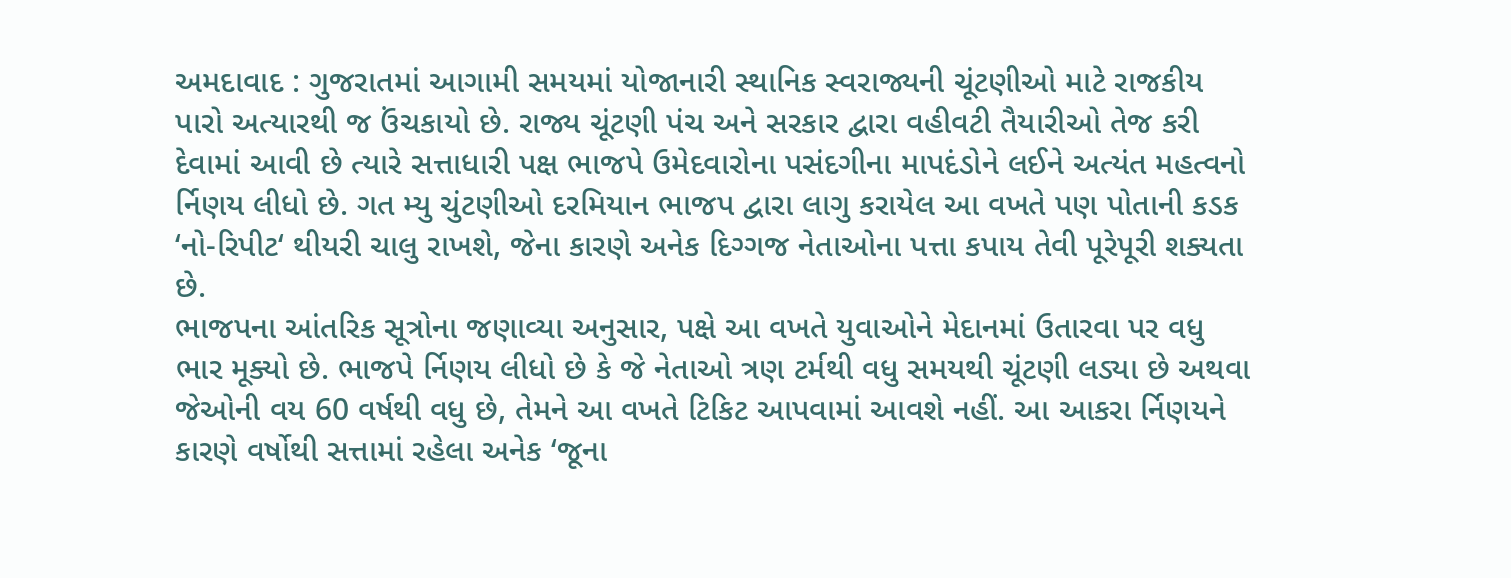અમદાવાદ : ગુજરાતમાં આગામી સમયમાં યોજાનારી સ્થાનિક સ્વરાજ્યની ચૂંટણીઓ માટે રાજકીય પારો અત્યારથી જ ઉંચકાયો છે. રાજ્ય ચૂંટણી પંચ અને સરકાર દ્વારા વહીવટી તૈયારીઓ તેજ કરી દેવામાં આવી છે ત્યારે સત્તાધારી પક્ષ ભાજપે ઉમેદવારોના પસંદગીના માપદંડોને લઈને અત્યંત મહત્વનો ર્નિણય લીધો છે. ગત મ્યુ ચુંટણીઓ દરમિયાન ભાજપ દ્વારા લાગુ કરાયેલ આ વખતે પણ પોતાની કડક ‘નો-રિપીટ‘ થીયરી ચાલુ રાખશે, જેના કારણે અનેક દિગ્ગજ નેતાઓના પત્તા કપાય તેવી પૂરેપૂરી શક્યતા છે.
ભાજપના આંતરિક સૂત્રોના જણાવ્યા અનુસાર, પક્ષે આ વખતે યુવાઓને મેદાનમાં ઉતારવા પર વધુ ભાર મૂક્યો છે. ભાજપે ર્નિણય લીધો છે કે જે નેતાઓ ત્રણ ટર્મથી વધુ સમયથી ચૂંટણી લડ્યા છે અથવા જેઓની વય 60 વર્ષથી વધુ છે, તેમને આ વખતે ટિકિટ આપવામાં આવશે નહીં. આ આકરા ર્નિણયને કારણે વર્ષોથી સત્તામાં રહેલા અનેક ‘જૂના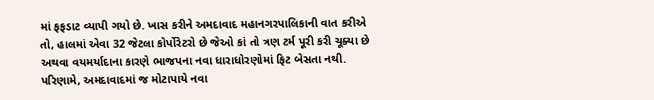માં ફફડાટ વ્યાપી ગયો છે. ખાસ કરીને અમદાવાદ મહાનગરપાલિકાની વાત કરીએ તો, હાલમાં એવા 32 જેટલા કોર્પોરેટરો છે જેઓ કાં તો ત્રણ ટર્મ પૂરી કરી ચૂક્યા છે અથવા વયમર્યાદાના કારણે ભાજપના નવા ધારાધોરણોમાં ફિટ બેસતા નથી. પરિણામે, અમદાવાદમાં જ મોટાપાયે નવા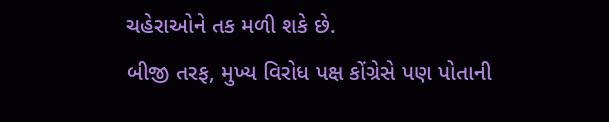ચહેરાઓને તક મળી શકે છે.
બીજી તરફ, મુખ્ય વિરોધ પક્ષ કોંગ્રેસે પણ પોતાની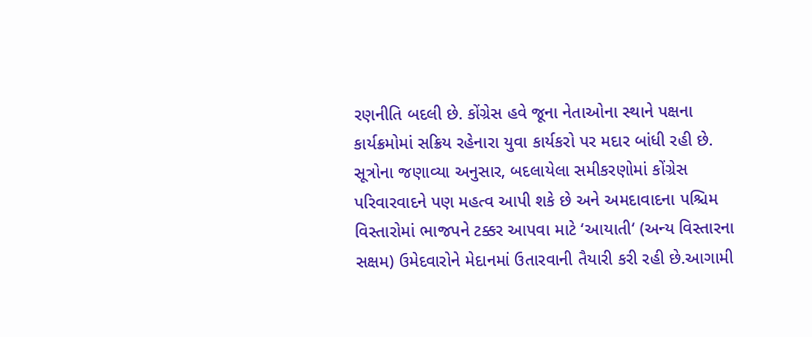રણનીતિ બદલી છે. કોંગ્રેસ હવે જૂના નેતાઓના સ્થાને પક્ષના કાર્યક્રમોમાં સક્રિય રહેનારા યુવા કાર્યકરો પર મદાર બાંધી રહી છે. સૂત્રોના જણાવ્યા અનુસાર, બદલાયેલા સમીકરણોમાં કોંગ્રેસ પરિવારવાદને પણ મહત્વ આપી શકે છે અને અમદાવાદના પશ્ચિમ વિસ્તારોમાં ભાજપને ટક્કર આપવા માટે ‘આયાતી‘ (અન્ય વિસ્તારના સક્ષમ) ઉમેદવારોને મેદાનમાં ઉતારવાની તૈયારી કરી રહી છે.આગામી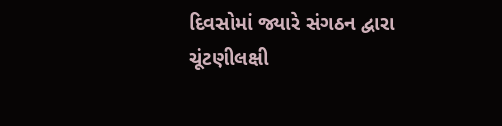દિવસોમાં જ્યારે સંગઠન દ્વારા ચૂંટણીલક્ષી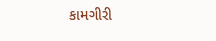કામગીરી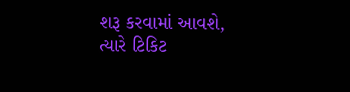શરૂ કરવામાં આવશે, ત્યારે ટિકિટ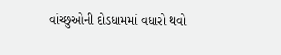વાંચ્છુઓની દોડધામમાં વધારો થવો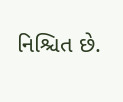નિશ્ચિત છે.